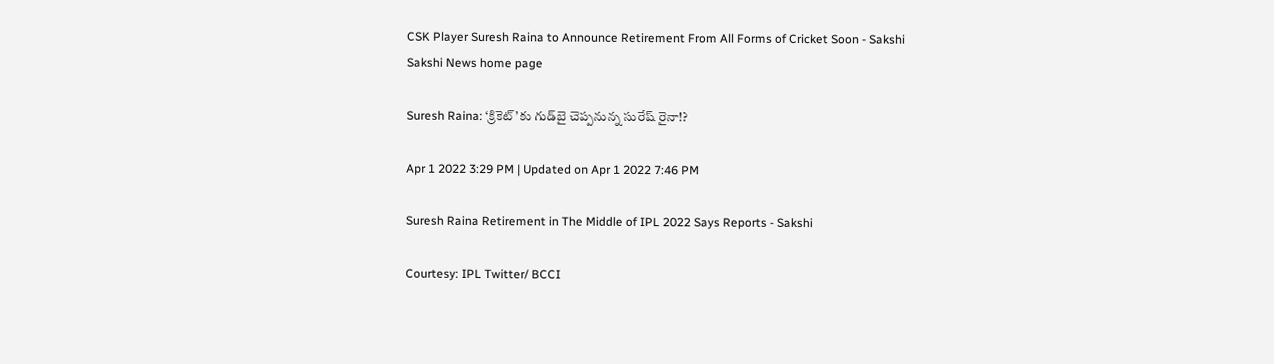CSK Player Suresh Raina to Announce Retirement From All Forms of Cricket Soon - Sakshi
Sakshi News home page

Suresh Raina: ‘క్రికెట్‌’కు గుడ్‌బై చెప్పనున్న సురేష్‌ రైనా!?

Apr 1 2022 3:29 PM | Updated on Apr 1 2022 7:46 PM

Suresh Raina Retirement in The Middle of IPL 2022 Says Reports - Sakshi

Courtesy: IPL Twitter/ BCCI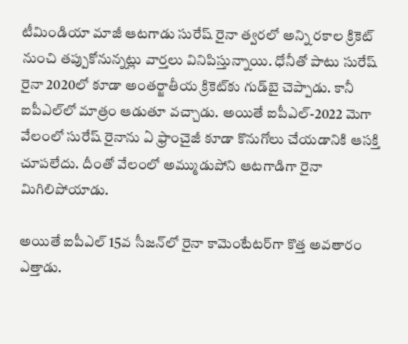టీమిండియా మాజీ ఆటగాడు సురేష్‌ రైనా త్వరలో అన్ని రకాల క్రికెట్‌ నుంచి తప్పుకోనున్నట్లు వార్తలు వినిపిస్తున్నాయి. ధోనీతో పాటు సురేష్‌ రైనా 2020లో కూడా అంతర్జాతీయ క్రికెట్‌కు గుడ్‌బై చెప్పాడు. కానీ ఐపీఎల్‌లో మాత్రం ఆడుతూ వచ్చాడు. అయితే ఐపీఎల్‌-2022 మెగా వేలంలో సురేష్‌ రైనాను ఏ ఫ్రాంచైజీ కూడా కొనుగోలు చేయడానికి ఆసక్తి చూపలేదు. దీంతో వేలంలో అమ్ముడుపోని ఆటగాడిగా రైనా మిగిలిపోయాడు.

అయితే ఐపీఎల్‌ 15వ సీజన్‌లో రైనా కామెంటేటర్‌గా కొత్త అవతారం ఎత్తాడు.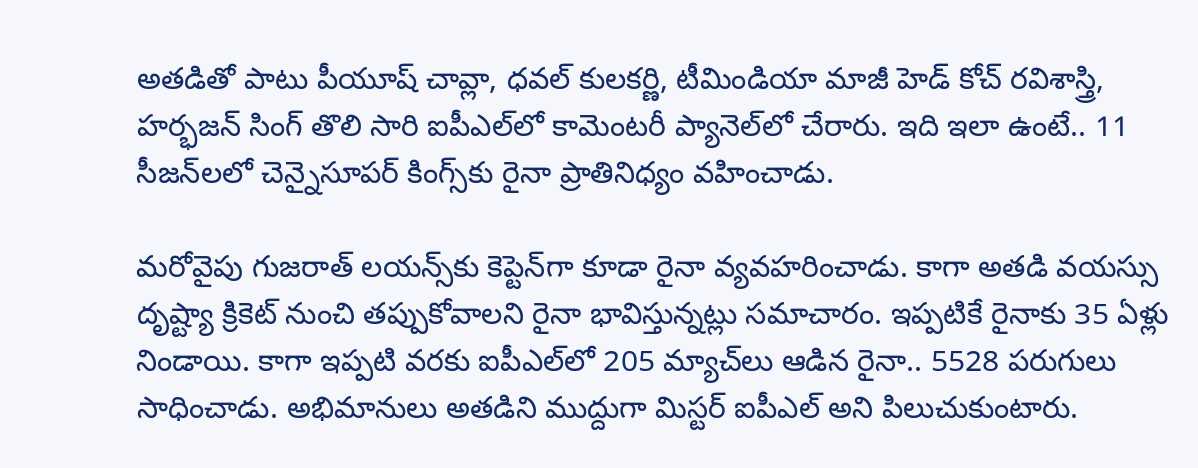అతడితో పాటు పీయూష్ చావ్లా, ధవల్ కులకర్ణి, టీమిండియా మాజీ హెడ్‌ కోచ్‌ రవిశాస్త్రి, హర్భజన్ సింగ్ తొలి సారి ఐపీఎల్‌లో కామెంటరీ ప్యానెల్‌లో చేరారు. ఇది ఇలా ఉంటే.. 11 సీజన్‌లలో చెన్నైసూపర్‌ కింగ్స్‌కు రైనా ప్రాతినిధ్యం వహించాడు.

మరోవైపు గుజరాత్‌ లయన్స్‌కు కెప్టెన్‌గా కూడా రైనా వ్యవహరించాడు. కాగా అతడి వయస్సు దృష్ట్యా క్రికెట్‌ నుంచి తప్పుకోవాలని రైనా భావిస్తున్నట్లు సమాచారం. ఇప్పటికే రైనాకు 35 ఏళ్లు నిండాయి. కాగా ఇప్పటి వరకు ఐపీఎల్‌లో 205 మ్యాచ్‌లు ఆడిన రైనా.. 5528 పరుగులు సాధించాడు. అభిమానులు అతడిని ముద్దుగా మిస్టర్‌ ఐపీఎల్‌ అని పిలుచుకుంటారు.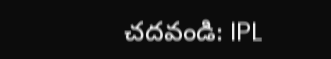చదవండి: IPL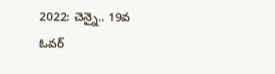2022: చెన్నై.. 19వ ఓవర్‌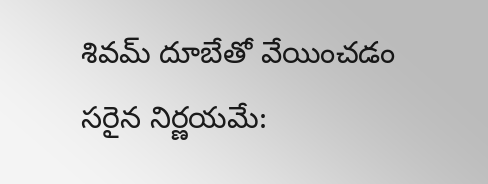శివమ్‌ దూబేతో వేయించడం సరైన నిర్ణయమే: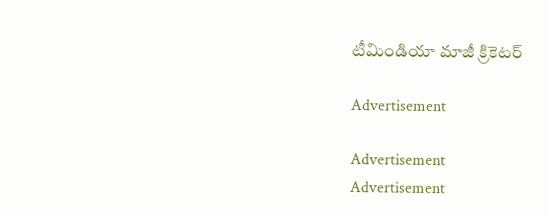టీమిండియా మాజీ క్రికెటర్‌

Advertisement

Advertisement
Advertisement